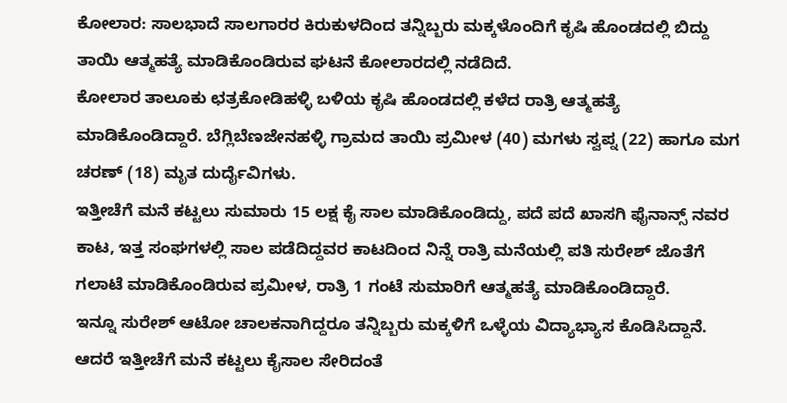ಕೋಲಾರ: ಸಾಲಭಾದೆ ಸಾಲಗಾರರ ಕಿರುಕುಳದಿಂದ ತನ್ನಿಬ್ಬರು ಮಕ್ಕಳೊಂದಿಗೆ ಕೃಷಿ ಹೊಂಡದಲ್ಲಿ ಬಿದ್ದು ತಾಯಿ ಆತ್ಮಹತ್ಯೆ ಮಾಡಿಕೊಂಡಿರುವ ಘಟನೆ ಕೋಲಾರದಲ್ಲಿ ನಡೆದಿದೆ.
ಕೋಲಾರ ತಾಲೂಕು ಛತ್ರಕೋಡಿಹಳ್ಳಿ ಬಳಿಯ ಕೃಷಿ ಹೊಂಡದಲ್ಲಿ ಕಳೆದ ರಾತ್ರಿ ಆತ್ಮಹತ್ಯೆ ಮಾಡಿಕೊಂಡಿದ್ದಾರೆ. ಬೆಗ್ಲಿಬೆಣಜೇನಹಳ್ಳಿ ಗ್ರಾಮದ ತಾಯಿ ಪ್ರಮೀಳ (40) ಮಗಳು ಸ್ವಪ್ನ (22) ಹಾಗೂ ಮಗ ಚರಣ್ (18) ಮೃತ ದುರ್ದೈವಿಗಳು.
ಇತ್ತೀಚೆಗೆ ಮನೆ ಕಟ್ಟಲು ಸುಮಾರು 15 ಲಕ್ಷ ಕೈ ಸಾಲ ಮಾಡಿಕೊಂಡಿದ್ದು, ಪದೆ ಪದೆ ಖಾಸಗಿ ಫೈನಾನ್ಸ್ ನವರ ಕಾಟ, ಇತ್ತ ಸಂಘಗಳಲ್ಲಿ ಸಾಲ ಪಡೆದಿದ್ದವರ ಕಾಟದಿಂದ ನಿನ್ನೆ ರಾತ್ರಿ ಮನೆಯಲ್ಲಿ ಪತಿ ಸುರೇಶ್ ಜೊತೆಗೆ ಗಲಾಟೆ ಮಾಡಿಕೊಂಡಿರುವ ಪ್ರಮೀಳ, ರಾತ್ರಿ 1 ಗಂಟೆ ಸುಮಾರಿಗೆ ಆತ್ಮಹತ್ಯೆ ಮಾಡಿಕೊಂಡಿದ್ದಾರೆ.
ಇನ್ನೂ ಸುರೇಶ್ ಆಟೋ ಚಾಲಕನಾಗಿದ್ದರೂ ತನ್ನಿಬ್ಬರು ಮಕ್ಕಳಿಗೆ ಒಳ್ಳೆಯ ವಿದ್ಯಾಭ್ಯಾಸ ಕೊಡಿಸಿದ್ದಾನೆ. ಆದರೆ ಇತ್ತೀಚೆಗೆ ಮನೆ ಕಟ್ಟಲು ಕೈಸಾಲ ಸೇರಿದಂತೆ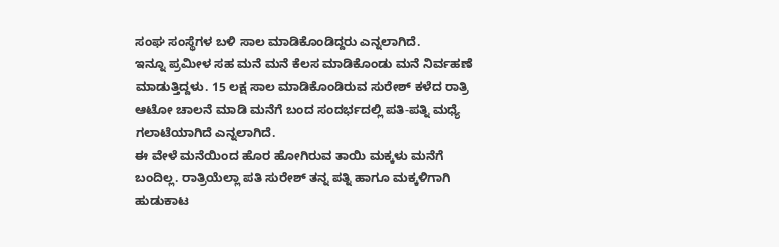ಸಂಘ ಸಂಸ್ಥೆಗಳ ಬಳಿ ಸಾಲ ಮಾಡಿಕೊಂಡಿದ್ದರು ಎನ್ನಲಾಗಿದೆ.
ಇನ್ನೂ ಪ್ರಮೀಳ ಸಹ ಮನೆ ಮನೆ ಕೆಲಸ ಮಾಡಿಕೊಂಡು ಮನೆ ನಿರ್ವಹಣೆ ಮಾಡುತ್ತಿದ್ದಳು. 15 ಲಕ್ಷ ಸಾಲ ಮಾಡಿಕೊಂಡಿರುವ ಸುರೇಶ್ ಕಳೆದ ರಾತ್ರಿ ಆಟೋ ಚಾಲನೆ ಮಾಡಿ ಮನೆಗೆ ಬಂದ ಸಂದರ್ಭದಲ್ಲಿ ಪತಿ-ಪತ್ನಿ ಮಧ್ಯೆ ಗಲಾಟೆಯಾಗಿದೆ ಎನ್ನಲಾಗಿದೆ.
ಈ ವೇಳೆ ಮನೆಯಿಂದ ಹೊರ ಹೋಗಿರುವ ತಾಯಿ ಮಕ್ಕಳು ಮನೆಗೆ ಬಂದಿಲ್ಲ. ರಾತ್ರಿಯೆಲ್ಲಾ ಪತಿ ಸುರೇಶ್ ತನ್ನ ಪತ್ನಿ ಹಾಗೂ ಮಕ್ಕಳಿಗಾಗಿ ಹುಡುಕಾಟ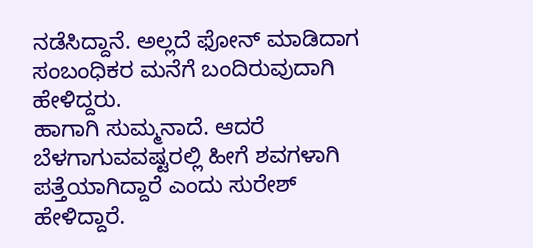ನಡೆಸಿದ್ದಾನೆ. ಅಲ್ಲದೆ ಫೋನ್ ಮಾಡಿದಾಗ ಸಂಬಂಧಿಕರ ಮನೆಗೆ ಬಂದಿರುವುದಾಗಿ ಹೇಳಿದ್ದರು.
ಹಾಗಾಗಿ ಸುಮ್ಮನಾದೆ. ಆದರೆ ಬೆಳಗಾಗುವವಷ್ಟರಲ್ಲಿ ಹೀಗೆ ಶವಗಳಾಗಿ ಪತ್ತೆಯಾಗಿದ್ದಾರೆ ಎಂದು ಸುರೇಶ್ ಹೇಳಿದ್ದಾರೆ.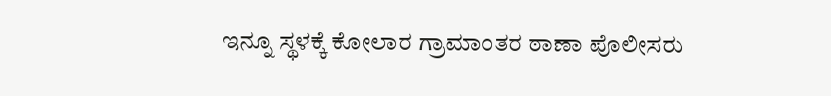ಇನ್ನೂ ಸ್ಥಳಕ್ಕೆ ಕೋಲಾರ ಗ್ರಾಮಾಂತರ ಠಾಣಾ ಪೊಲೀಸರು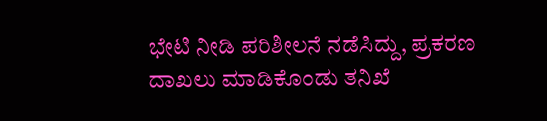ಭೇಟಿ ನೀಡಿ ಪರಿಶೀಲನೆ ನಡೆಸಿದ್ದು, ಪ್ರಕರಣ ದಾಖಲು ಮಾಡಿಕೊಂಡು ತನಿಖೆ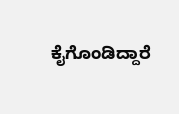ಕೈಗೊಂಡಿದ್ದಾರೆ